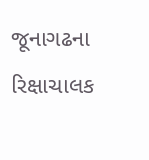જૂનાગઢના રિક્ષાચાલક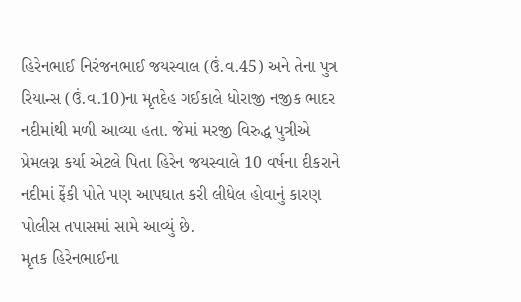હિરેનભાઈ નિરંજનભાઈ જયસ્વાલ (ઉં.વ.45) અને તેના પુત્ર રિયાન્સ (ઉં.વ.10)ના મૃતદેહ ગઈકાલે ધોરાજી નજીક ભાદર નદીમાંથી મળી આવ્યા હતા. જેમાં મરજી વિરુદ્ધ પુત્રીએ પ્રેમલગ્ન કર્યા એટલે પિતા હિરેન જયસ્વાલે 10 વર્ષના દીકરાને નદીમાં ફેંકી પોતે પણ આપઘાત કરી લીધેલ હોવાનું કારણ પોલીસ તપાસમાં સામે આવ્યું છે.
મૃતક હિરેનભાઈના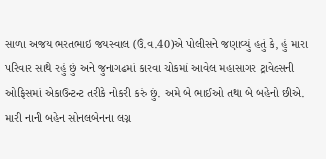સાળા અજય ભરતભાઇ જયસ્વાલ (ઉં.વ.40)એ પોલીસને જણાવ્યું હતું કે, હું મારા પરિવાર સાથે રહું છું અને જુનાગઢમાં કારવા ચોકમાં આવેલ મહાસાગર ટ્રાવેલ્સની ઓફિસમાં એકાઉન્ટન્ટ તરીકે નોકરી કરું છું. અમે બે ભાઈઓ તથા બે બહેનો છીએ. મારી નાની બહેન સોનલબેનના લગ્ન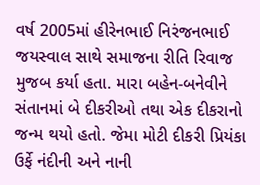વર્ષ 2005માં હીરેનભાઈ નિરંજનભાઈ જયસ્વાલ સાથે સમાજના રીતિ રિવાજ મુજબ કર્યા હતા. મારા બહેન-બનેવીને સંતાનમાં બે દીકરીઓ તથા એક દીકરાનો જન્મ થયો હતો. જેમા મોટી દીકરી પ્રિયંકા ઉર્ફે નંદીની અને નાની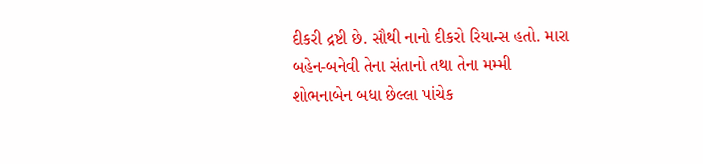દીકરી દ્રષ્ટી છે. સૌથી નાનો દીકરો રિયાન્સ હતો. મારા બહેન-બનેવી તેના સંતાનો તથા તેના મમ્મી શોભનાબેન બધા છેલ્લા પાંચેક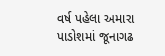વર્ષ પહેલા અમારા પાડોશમાં જૂનાગઢ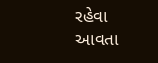રહેવા આવતા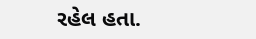રહેલ હતા.